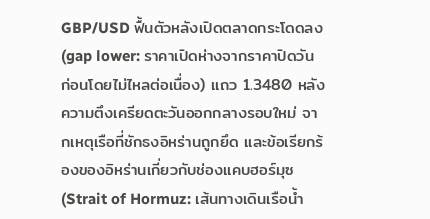GBP/USD ฟื้นตัวหลังเปิดตลาดกระโดดลง (gap lower: ราคาเปิดห่างจากราคาปิดวันก่อนโดยไม่ไหลต่อเนื่อง) แถว 1.3480 หลังความตึงเครียดตะวันออกกลางรอบใหม่ จากเหตุเรือที่ชักธงอิหร่านถูกยึด และข้อเรียกร้องของอิหร่านเกี่ยวกับช่องแคบฮอร์มุซ (Strait of Hormuz: เส้นทางเดินเรือน้ำ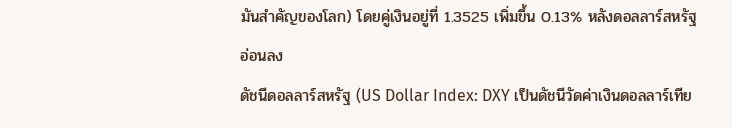มันสำคัญของโลก) โดยคู่เงินอยู่ที่ 1.3525 เพิ่มขึ้น 0.13% หลังดอลลาร์สหรัฐอ่อนลง
ดัชนีดอลลาร์สหรัฐ (US Dollar Index: DXY เป็นดัชนีวัดค่าเงินดอลลาร์เทีย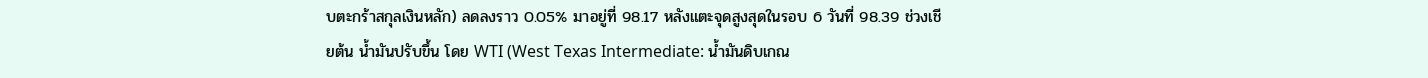บตะกร้าสกุลเงินหลัก) ลดลงราว 0.05% มาอยู่ที่ 98.17 หลังแตะจุดสูงสุดในรอบ 6 วันที่ 98.39 ช่วงเชียต้น น้ำมันปรับขึ้น โดย WTI (West Texas Intermediate: น้ำมันดิบเกณ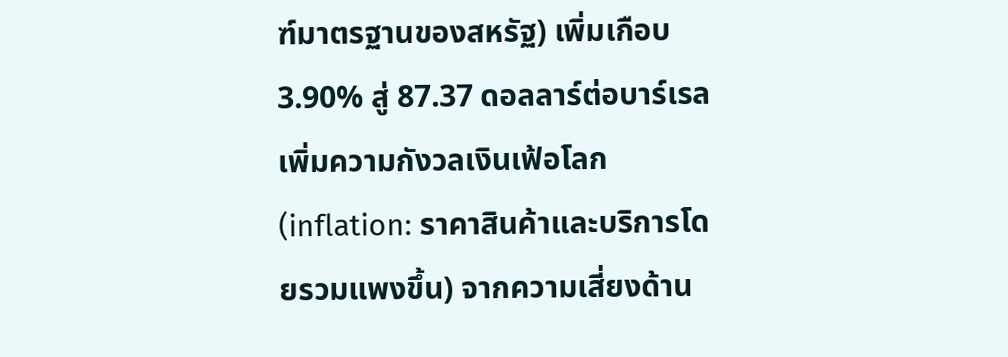ฑ์มาตรฐานของสหรัฐ) เพิ่มเกือบ 3.90% สู่ 87.37 ดอลลาร์ต่อบาร์เรล เพิ่มความกังวลเงินเฟ้อโลก (inflation: ราคาสินค้าและบริการโดยรวมแพงขึ้น) จากความเสี่ยงด้าน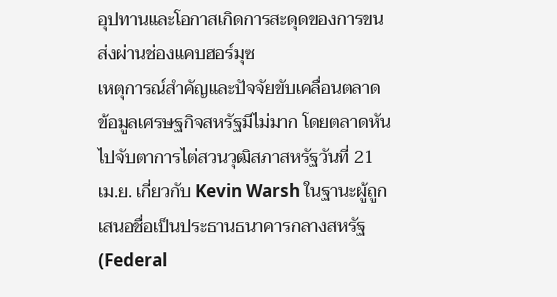อุปทานและโอกาสเกิดการสะดุดของการขนส่งผ่านช่องแคบฮอร์มุซ
เหตุการณ์สำคัญและปัจจัยขับเคลื่อนตลาด
ข้อมูลเศรษฐกิจสหรัฐมีไม่มาก โดยตลาดหันไปจับตาการไต่สวนวุฒิสภาสหรัฐวันที่ 21 เม.ย. เกี่ยวกับ Kevin Warsh ในฐานะผู้ถูกเสนอชื่อเป็นประธานธนาคารกลางสหรัฐ (Federal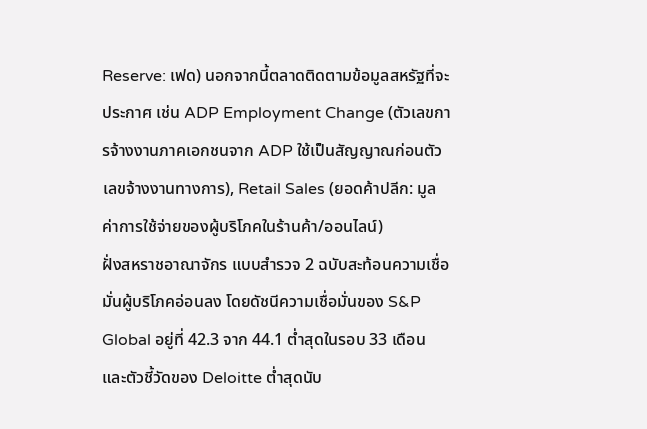Reserve: เฟด) นอกจากนี้ตลาดติดตามข้อมูลสหรัฐที่จะประกาศ เช่น ADP Employment Change (ตัวเลขการจ้างงานภาคเอกชนจาก ADP ใช้เป็นสัญญาณก่อนตัวเลขจ้างงานทางการ), Retail Sales (ยอดค้าปลีก: มูลค่าการใช้จ่ายของผู้บริโภคในร้านค้า/ออนไลน์)
ฝั่งสหราชอาณาจักร แบบสำรวจ 2 ฉบับสะท้อนความเชื่อมั่นผู้บริโภคอ่อนลง โดยดัชนีความเชื่อมั่นของ S&P Global อยู่ที่ 42.3 จาก 44.1 ต่ำสุดในรอบ 33 เดือน และตัวชี้วัดของ Deloitte ต่ำสุดนับ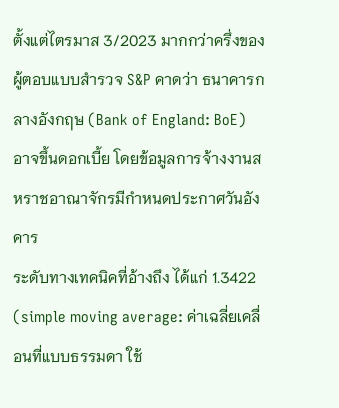ตั้งแต่ไตรมาส 3/2023 มากกว่าครึ่งของผู้ตอบแบบสำรวจ S&P คาดว่า ธนาคารกลางอังกฤษ (Bank of England: BoE) อาจขึ้นดอกเบี้ย โดยข้อมูลการจ้างงานสหราชอาณาจักรมีกำหนดประกาศวันอังคาร
ระดับทางเทคนิคที่อ้างถึง ได้แก่ 1.3422 (simple moving average: ค่าเฉลี่ยเคลื่อนที่แบบธรรมดา ใช้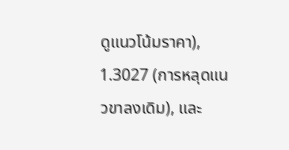ดูแนวโน้มราคา), 1.3027 (การหลุดแนวขาลงเดิม), และ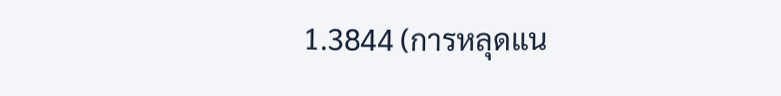1.3844 (การหลุดแน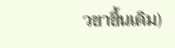วขาขึ้นเดิม)